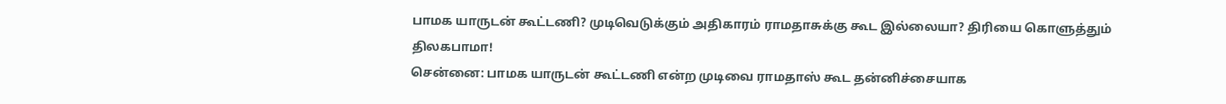பாமக யாருடன் கூட்டணி? முடிவெடுக்கும் அதிகாரம் ராமதாசுக்கு கூட இல்லையா? திரியை கொளுத்தும் திலகபாமா!
சென்னை: பாமக யாருடன் கூட்டணி என்ற முடிவை ராமதாஸ் கூட தன்னிச்சையாக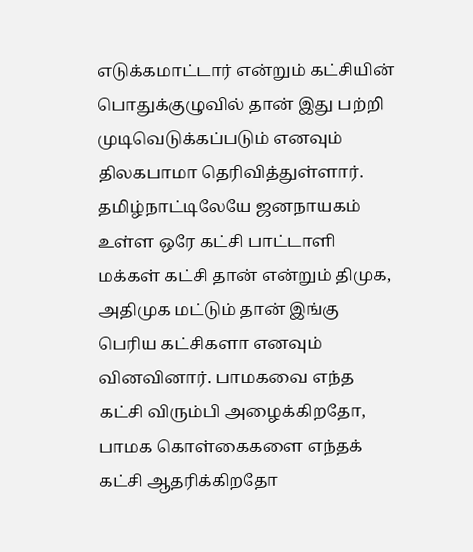எடுக்கமாட்டார் என்றும் கட்சியின் பொதுக்குழுவில் தான் இது பற்றி முடிவெடுக்கப்படும் எனவும் திலகபாமா தெரிவித்துள்ளார்.
தமிழ்நாட்டிலேயே ஜனநாயகம் உள்ள ஒரே கட்சி பாட்டாளி மக்கள் கட்சி தான் என்றும் திமுக, அதிமுக மட்டும் தான் இங்கு பெரிய கட்சிகளா எனவும் வினவினார். பாமகவை எந்த கட்சி விரும்பி அழைக்கிறதோ, பாமக கொள்கைகளை எந்தக் கட்சி ஆதரிக்கிறதோ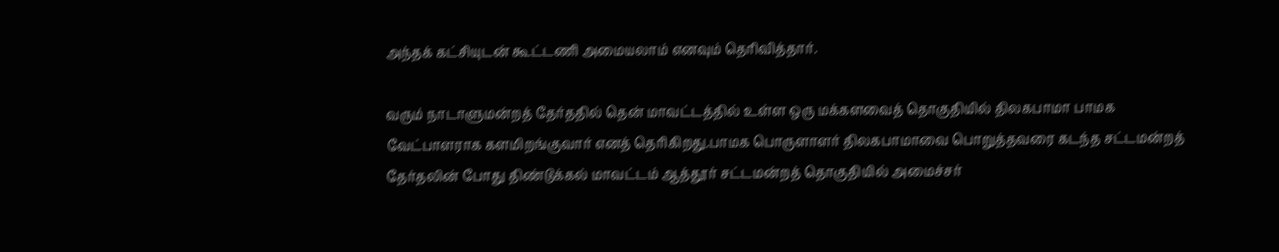அந்தக் கட்சியுடன் கூட்டணி அமையலாம் எனவும் தெரிவித்தார்.

வரும் நாடாளுமன்றத் தேர்ததில் தென் மாவட்டத்தில் உள்ள ஒரு மக்களவைத் தொகுதியில் திலகபாமா பாமக வேட்பாளராக களமிறங்குவார் எனத் தெரிகிறது.பாமக பொருளாளர் திலகபாமாவை பொறுத்தவரை கடந்த சட்டமன்றத் தேர்தலின் போது திண்டுக்கல் மாவட்டம் ஆத்தூர் சட்டமன்றத் தொகுதியில் அமைச்சர்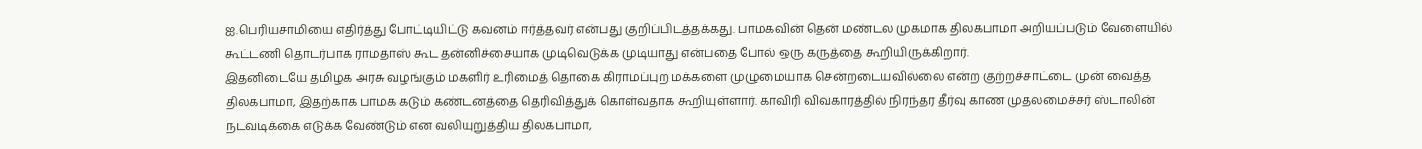ஐ.பெரியசாமியை எதிர்த்து போட்டியிட்டு கவனம் ஈர்த்தவர் என்பது குறிப்பிடத்தக்கது. பாமகவின் தென் மண்டல முகமாக திலகபாமா அறியப்படும் வேளையில் கூட்டணி தொடர்பாக ராமதாஸ் கூட தன்னிச்சையாக முடிவெடுக்க முடியாது என்பதை போல் ஒரு கருத்தை கூறியிருக்கிறார்.
இதனிடையே தமிழக அரசு வழங்கும் மகளிர் உரிமைத் தொகை கிராமப்புற மக்களை முழுமையாக சென்றடையவில்லை என்ற குற்றச்சாட்டை முன் வைத்த திலகபாமா, இதற்காக பாமக கடும் கண்டனத்தை தெரிவித்துக் கொள்வதாக கூறியுள்ளார். காவிரி விவகாரத்தில் நிரந்தர தீர்வு காண முதலமைச்சர் ஸ்டாலின் நடவடிக்கை எடுக்க வேண்டும் என வலியுறுத்திய திலகபாமா,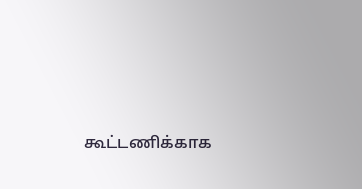கூட்டணிக்காக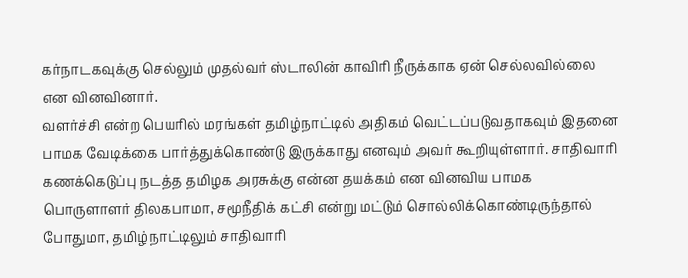கர்நாடகவுக்கு செல்லும் முதல்வர் ஸ்டாலின் காவிரி நீருக்காக ஏன் செல்லவில்லை என வினவினார்.
வளர்ச்சி என்ற பெயரில் மரங்கள் தமிழ்நாட்டில் அதிகம் வெட்டப்படுவதாகவும் இதனை பாமக வேடிக்கை பார்த்துக்கொண்டு இருக்காது எனவும் அவர் கூறியுள்ளார். சாதிவாரி கணக்கெடுப்பு நடத்த தமிழக அரசுக்கு என்ன தயக்கம் என வினவிய பாமக பொருளாளர் திலகபாமா, சமூநீதிக் கட்சி என்று மட்டும் சொல்லிக்கொண்டிருந்தால் போதுமா, தமிழ்நாட்டிலும் சாதிவாரி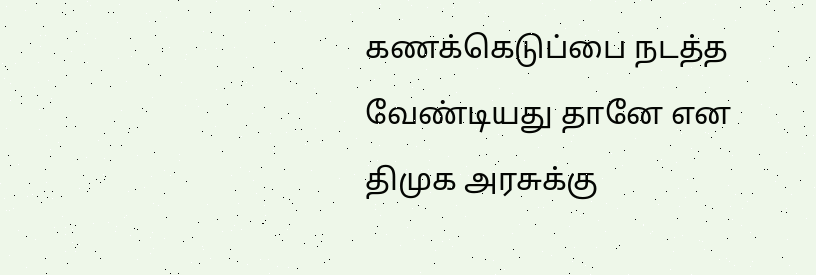கணக்கெடுப்பை நடத்த வேண்டியது தானே என திமுக அரசுக்கு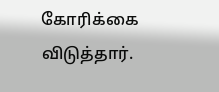கோரிக்கை விடுத்தார்.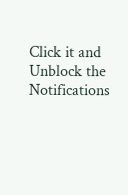Click it and Unblock the Notifications